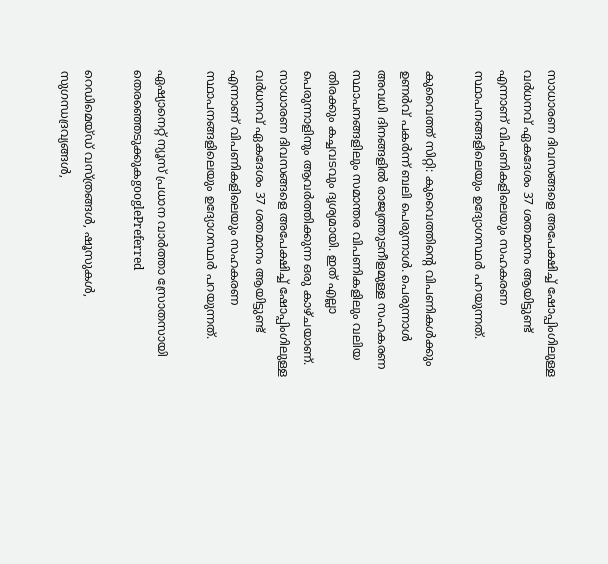സാധാരണ ദിവസങ്ങളെ അപേക്ഷിച്ച് ഷോപ്പിംഗിലുള്ള വർധനവ് ഏകദേശം 37 ശതമാനം ആയിട്ടുണ്ട് എന്നാണ് വിപണികളിലെയും സഹകരണ സ്ഥാപനങ്ങളിലെയും ഉദ്യോഗസ്ഥർ പറയുന്നത്.

കുവൈത്ത് സിറ്റി: കുവൈത്തിന്‍റെ വിപണികൾക്കും ഉണര്‍വ് പകര്‍ന്ന് ബലി പെരുന്നാൾ. പെരുന്നാൾ അവധി ദിനങ്ങളിൽ രാജ്യത്തുടനീളമുള്ള സഹകരണ സ്ഥാപനങ്ങളിലും സമാന്തര വിപണികളിലും വലിയ തിരക്കും കച്ചവടവും ദൃശ്യമായി. ഇത് എല്ലാ പെരുന്നാളിനും ആവർത്തിക്കുന്ന ഒരു കാഴ്ചയാണ്. സാധാരണ ദിവസങ്ങളെ അപേക്ഷിച്ച് ഷോപ്പിംഗിലുള്ള വർധനവ് ഏകദേശം 37 ശതമാനം ആയിട്ടുണ്ട് എന്നാണ് വിപണികളിലെയും സഹകരണ സ്ഥാപനങ്ങളിലെയും ഉദ്യോഗസ്ഥർ പറയുന്നത്.

ഏഷ്യാനെറ്റ് ന്യൂസ് പ്രധാന വാർത്താ സ്രോതസായി തെരഞ്ഞെടുക്കുകgooglePreferred

റെഡിമെയ്ഡ് വസ്ത്രങ്ങൾ, ഷൂസുകൾ, സുഗന്ധദ്രവ്യങ്ങൾ,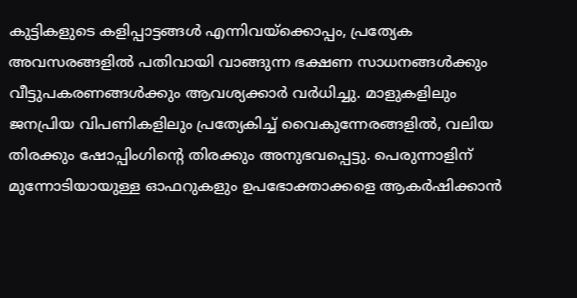കുട്ടികളുടെ കളിപ്പാട്ടങ്ങൾ എന്നിവയ്‌ക്കൊപ്പം, പ്രത്യേക അവസരങ്ങളിൽ പതിവായി വാങ്ങുന്ന ഭക്ഷണ സാധനങ്ങൾക്കും വീട്ടുപകരണങ്ങൾക്കും ആവശ്യക്കാർ വർധിച്ചു. മാളുകളിലും ജനപ്രിയ വിപണികളിലും പ്രത്യേകിച്ച് വൈകുന്നേരങ്ങളിൽ, വലിയ തിരക്കും ഷോപ്പിംഗിന്‍റെ തിരക്കും അനുഭവപ്പെട്ടു. പെരുന്നാളിന് മുന്നോടിയായുള്ള ഓഫറുകളും ഉപഭോക്താക്കളെ ആകർഷിക്കാൻ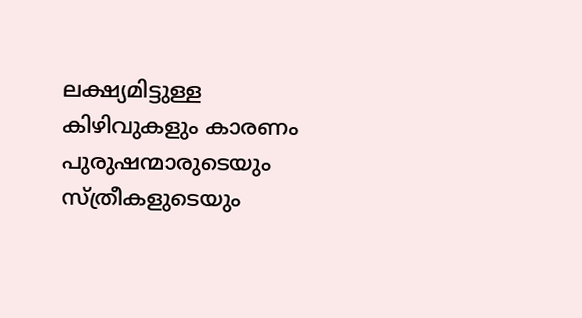ലക്ഷ്യമിട്ടുള്ള കിഴിവുകളും കാരണം പുരുഷന്മാരുടെയും സ്ത്രീകളുടെയും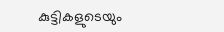കുട്ടികളുടെയും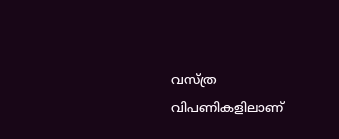വസ്ത്ര വിപണികളിലാണ്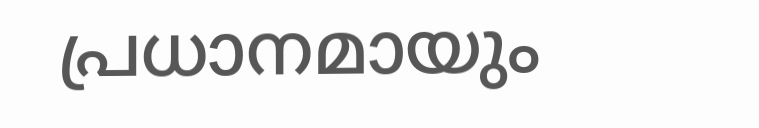പ്രധാനമായും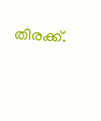തിരക്ക്.